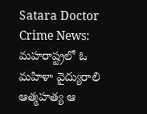Satara Doctor Crime News:  మహరాష్ట్రలో ఓ మహిళా వైద్యురాలి ఆత్మహత్య ఆ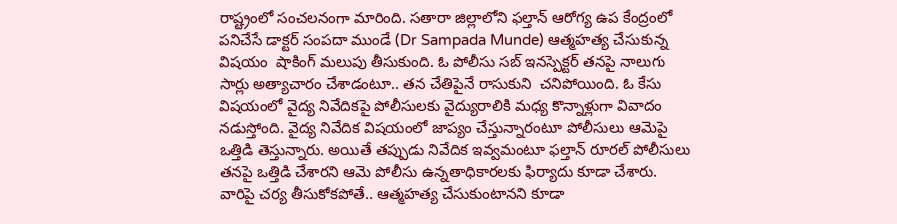రాష్ట్రంలో సంచలనంగా మారింది. సతారా జిల్లాలోని ఫల్తాన్ ఆరోగ్య ఉప కేంద్రంలో పనిచేసే డాక్టర్ సంపదా ముండే (Dr Sampada Munde) ఆత్మహత్య చేసుకున్న విషయం  షాకింగ్ మలుపు తీసుకుంది. ఓ పోలీసు సబ్‌ ఇనస్పెక్టర్ తనపై నాలుగు సార్లు అత్యాచారం చేశాడంటూ.. తన చేతిపైనే రాసుకుని  చనిపోయింది. ఓ కేసు విషయంలో వైద్య నివేదికపై పోలీసులకు వైద్యురాలికి మధ్య కొన్నాళ్లుగా వివాదం నడుస్తోంది. వైద్య నివేదిక విషయంలో జాప్యం చేస్తున్నారంటూ పోలీసులు ఆమెపై ఒత్తిడి తెస్తున్నారు. అయితే తప్పుడు నివేదిక ఇవ్వమంటూ ఫల్తాన్ రూరల్ పోలీసులు తనపై ఒత్తిడి చేశారని ఆమె పోలీసు ఉన్నతాధికారలకు ఫిర్యాదు కూడా చేశారు. వారిపై చర్య తీసుకోకపోతే.. ఆత్మహత్య చేసుకుంటానని కూడా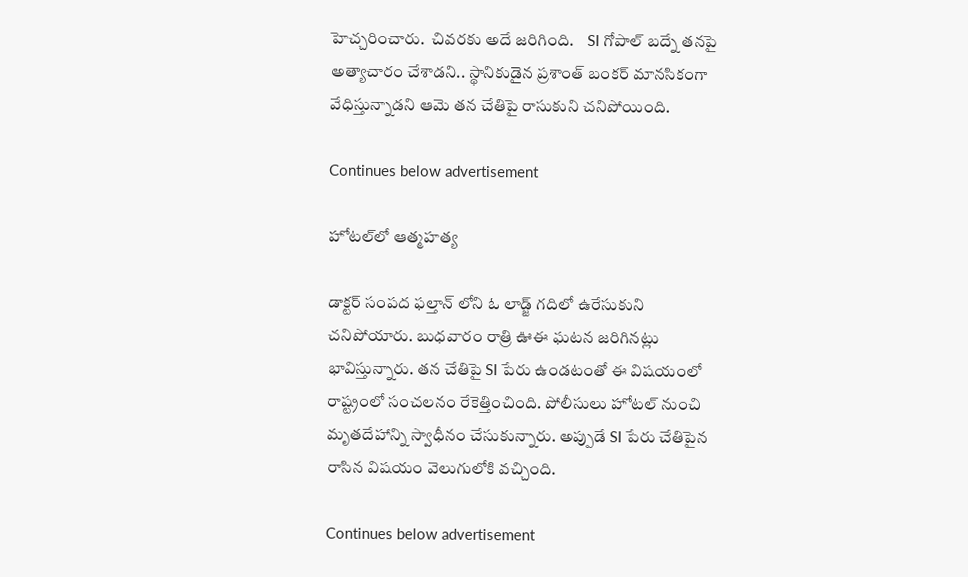హెచ్చరించారు.  చివరకు అదే జరిగింది.    SI గోపాల్ బద్నే తనపై అత్యాచారం చేశాడని.. స్థానికుడైన ప్రశాంత్ బంకర్ మానసికంగా వేధిస్తున్నాడని ఆమె తన చేతిపై రాసుకుని చనిపోయింది.

Continues below advertisement

హోటల్‌లో ఆత్మహత్య

డాక్టర్‌ సంపద ఫల్తాన్ లోని ఓ లాడ్జ్‌ గదిలో ఉరేసుకుని చనిపోయారు. బుధవారం రాత్రి ఊఈ ఘటన జరిగినట్లు భావిస్తున్నారు. తన చేతిపై SI పేరు ఉండటంతో ఈ విషయంలో రాష్ట్రంలో సంచలనం రేకెత్తించింది. పోలీసులు హోటల్ నుంచి మృతదేహాన్ని స్వాధీనం చేసుకున్నారు. అప్పుడే SI పేరు చేతిపైన రాసిన విషయం వెలుగులోకి వచ్చింది.

Continues below advertisement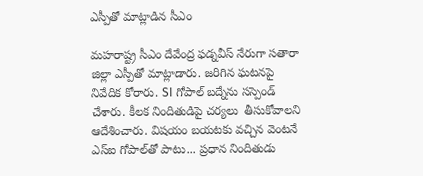ఎస్పీతో మాట్లాడిన సీఎం

మహరాష్ట్ర సీఎం దేవేంద్ర ఫడ్నవీస్ నేరుగా సతారా జిల్లా ఎస్పీతో మాట్లాడారు. జరిగిన ఘటనపై నివేదిక కోరారు. SI గోపాల్‌ బద్నేను సస్పెండ్ చేశారు. కీలక నిందితుడిపై చర్యలు  తీసుకోవాలని ఆదేశించారు. విషయం బయటకు వచ్చిన వెంటనే ఎస్‌ఐ గోపాల్‌తో పాటు... ప్రధాన నిందితుడు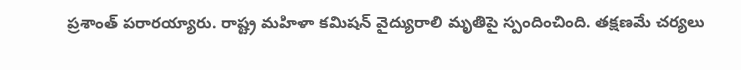ప్రశాంత్ పరారయ్యారు. రాష్ట్ర మహిళా కమిషన్ వైద్యురాలి మృతిపై స్పందించింది. తక్షణమే చర్యలు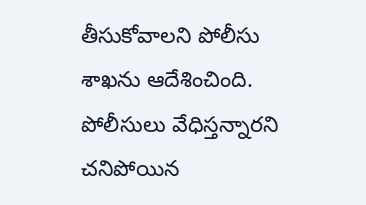తీసుకోవాలని పోలీసు శాఖను ఆదేశించింది. పోలీసులు వేధిస్తన్నారని చనిపోయిన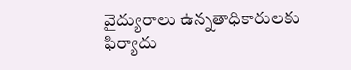వైద్యురాలు ఉన్నతాధికారులకు ఫిర్యాదు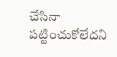చేసినా పట్టించుకోలేదని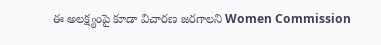ఈ అలక్ష్యంపై కూడా విచారణ జరగాలని Women Commission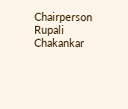Chairperson Rupali Chakankar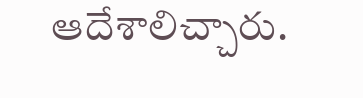ఆదేశాలిచ్చారు.